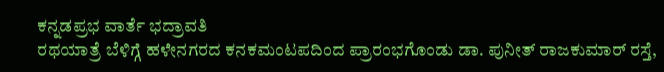ಕನ್ನಡಪ್ರಭ ವಾರ್ತೆ ಭದ್ರಾವತಿ
ರಥಯಾತ್ರೆ ಬೆಳಿಗ್ಗೆ ಹಳೇನಗರದ ಕನಕಮಂಟಪದಿಂದ ಪ್ರಾರಂಭಗೊಂಡು ಡಾ. ಪುನೀತ್ ರಾಜಕುಮಾರ್ ರಸ್ತೆ,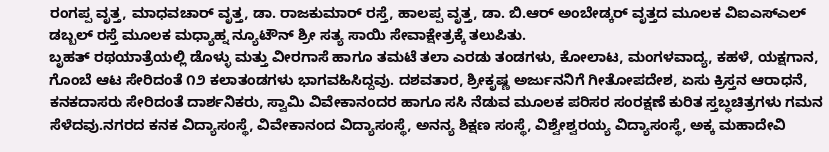ರಂಗಪ್ಪ ವೃತ್ತ, ಮಾಧವಚಾರ್ ವೃತ್ತ, ಡಾ. ರಾಜಕುಮಾರ್ ರಸ್ತೆ, ಹಾಲಪ್ಪ ವೃತ್ತ, ಡಾ. ಬಿ.ಆರ್ ಅಂಬೇಡ್ಕರ್ ವೃತ್ತದ ಮೂಲಕ ವಿಐಎಸ್ಎಲ್ ಡಬ್ಬಲ್ ರಸ್ತೆ ಮೂಲಕ ಮಧ್ಯಾಹ್ನ ನ್ಯೂಟೌನ್ ಶ್ರೀ ಸತ್ಯ ಸಾಯಿ ಸೇವಾಕ್ಷೇತ್ರಕ್ಕೆ ತಲುಪಿತು.
ಬೃಹತ್ ರಥಯಾತ್ರೆಯಲ್ಲಿ ಡೊಳ್ಳು ಮತ್ತು ವೀರಗಾಸೆ ಹಾಗೂ ತಮಟೆ ತಲಾ ಎರಡು ತಂಡಗಳು, ಕೋಲಾಟ, ಮಂಗಳವಾದ್ಯ, ಕಹಳೆ, ಯಕ್ಷಗಾನ, ಗೊಂಬೆ ಆಟ ಸೇರಿದಂತೆ ೧೨ ಕಲಾತಂಡಗಳು ಭಾಗವಹಿಸಿದ್ದವು. ದಶವತಾರ, ಶ್ರೀಕೃಷ್ಣ ಅರ್ಜುನನಿಗೆ ಗೀತೋಪದೇಶ, ಏಸು ಕ್ರಿಸ್ತನ ಆರಾಧನೆ, ಕನಕದಾಸರು ಸೇರಿದಂತೆ ದಾರ್ಶನಿಕರು, ಸ್ವಾಮಿ ವಿವೇಕಾನಂದರ ಹಾಗೂ ಸಸಿ ನೆಡುವ ಮೂಲಕ ಪರಿಸರ ಸಂರಕ್ಷಣೆ ಕುರಿತ ಸ್ತಬ್ಧಚಿತ್ರಗಳು ಗಮನ ಸೆಳೆದವು.ನಗರದ ಕನಕ ವಿದ್ಯಾಸಂಸ್ಥೆ, ವಿವೇಕಾನಂದ ವಿದ್ಯಾಸಂಸ್ಥೆ, ಅನನ್ಯ ಶಿಕ್ಷಣ ಸಂಸ್ಥೆ, ವಿಶ್ವೇಶ್ವರಯ್ಯ ವಿದ್ಯಾಸಂಸ್ಥೆ, ಅಕ್ಕ ಮಹಾದೇವಿ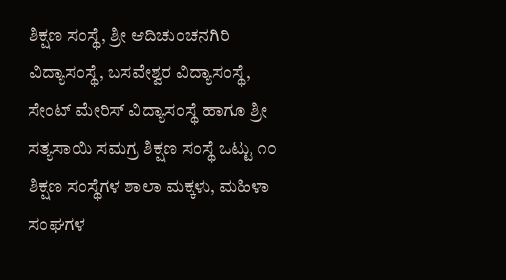ಶಿಕ್ಷಣ ಸಂಸ್ಥೆ, ಶ್ರೀ ಆದಿಚುಂಚನಗಿರಿ ವಿದ್ಯಾಸಂಸ್ಥೆ, ಬಸವೇಶ್ವರ ವಿದ್ಯಾಸಂಸ್ಥೆ, ಸೇಂಟ್ ಮೇರಿಸ್ ವಿದ್ಯಾಸಂಸ್ಥೆ ಹಾಗೂ ಶ್ರೀ ಸತ್ಯಸಾಯಿ ಸಮಗ್ರ ಶಿಕ್ಷಣ ಸಂಸ್ಥೆ ಒಟ್ಟು ೧೦ ಶಿಕ್ಷಣ ಸಂಸ್ಥೆಗಳ ಶಾಲಾ ಮಕ್ಕಳು, ಮಹಿಳಾ ಸಂಘಗಳ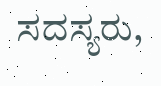ಸದಸ್ಯರು,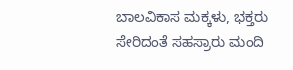ಬಾಲವಿಕಾಸ ಮಕ್ಕಳು, ಭಕ್ತರು ಸೇರಿದಂತೆ ಸಹಸ್ರಾರು ಮಂದಿ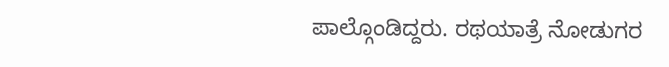ಪಾಲ್ಗೊಂಡಿದ್ದರು. ರಥಯಾತ್ರೆ ನೋಡುಗರ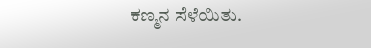ಕಣ್ಮನ ಸೆಳೆಯಿತು.